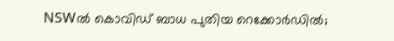NSWൽ കൊവിഡ് ബാധ പുതിയ റെക്കോർഡിൽ;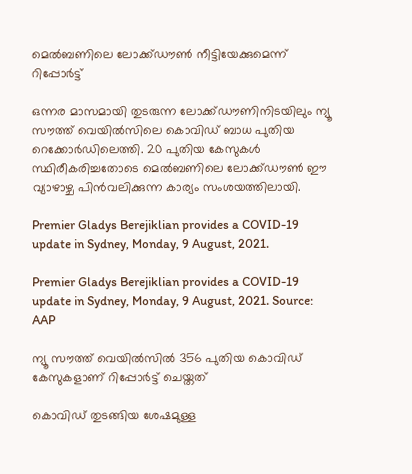മെൽബണിലെ ലോക്ക്ഡൗൺ നീട്ടിയേക്കുമെന്ന് റിപ്പോർട്ട്

ഒന്നര മാസമായി തുടരുന്ന ലോക്ക്ഡൗണിനിടയിലും ന്യൂ സൗത്ത് വെയിൽസിലെ കൊവിഡ് ബാധ പുതിയ റെക്കോർഡിലെത്തി. 20 പുതിയ കേസുകൾ സ്ഥിരീകരിച്ചതോടെ മെൽബണിലെ ലോക്ക്ഡൗൺ ഈ വ്യാഴാഴ്ച പിൻവലിക്കുന്ന കാര്യം സംശയത്തിലായി.

Premier Gladys Berejiklian provides a COVID-19 update in Sydney, Monday, 9 August, 2021.

Premier Gladys Berejiklian provides a COVID-19 update in Sydney, Monday, 9 August, 2021. Source: AAP

ന്യൂ സൗത്ത് വെയിൽസിൽ 356 പുതിയ കൊവിഡ് കേസുകളാണ് റിപ്പോർട്ട് ചെയ്തത്

കൊവിഡ് തുടങ്ങിയ ശേഷമുള്ള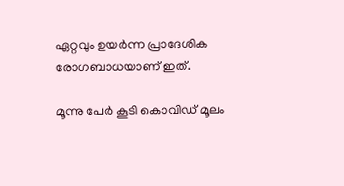ഏറ്റവും ഉയർന്ന പ്രാദേശിക രോഗബാധയാണ് ഇത്.

മൂന്നു പേർ കൂടി കൊവിഡ് മൂലം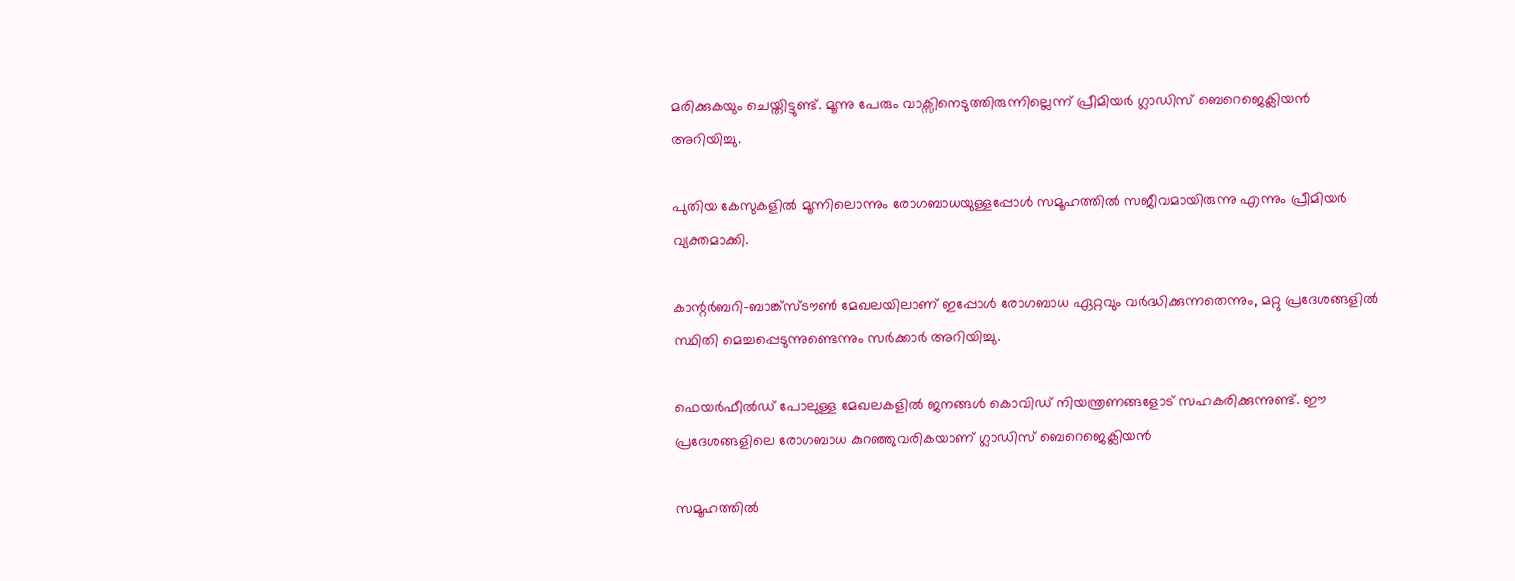മരിക്കുകയും ചെയ്തിട്ടുണ്ട്. മൂന്നു പേരും വാക്സിനെടുത്തിരുന്നില്ലെന്ന് പ്രീമിയർ ഗ്ലാഡിസ് ബെറെജെക്ലിയൻ അറിയിച്ചു.

പുതിയ കേസുകളിൽ മൂന്നിലൊന്നും രോഗബാധയുള്ളപ്പോൾ സമൂഹത്തിൽ സജീവമായിരുന്നു എന്നും പ്രീമിയർ വ്യക്തമാക്കി.

കാന്റർബറി-ബാങ്ക്സ്ടൗൺ മേഖലയിലാണ് ഇപ്പോൾ രോഗബാധ ഏറ്റവും വർദ്ധിക്കുന്നതെന്നും, മറ്റു പ്രദേശങ്ങളിൽ സ്ഥിതി മെച്ചപ്പെടുന്നുണ്ടെന്നും സർക്കാർ അറിയിച്ചു.

ഫെയർഫീൽഡ് പോലുള്ള മേഖലകളിൽ ജനങ്ങൾ കൊവിഡ് നിയന്ത്രണങ്ങളോട് സഹകരിക്കുന്നുണ്ട്. ഈ പ്രദേശങ്ങളിലെ രോഗബാധ കുറഞ്ഞുവരികയാണ് ഗ്ലാഡിസ് ബെറെജെക്ലിയൻ

സമൂഹത്തിൽ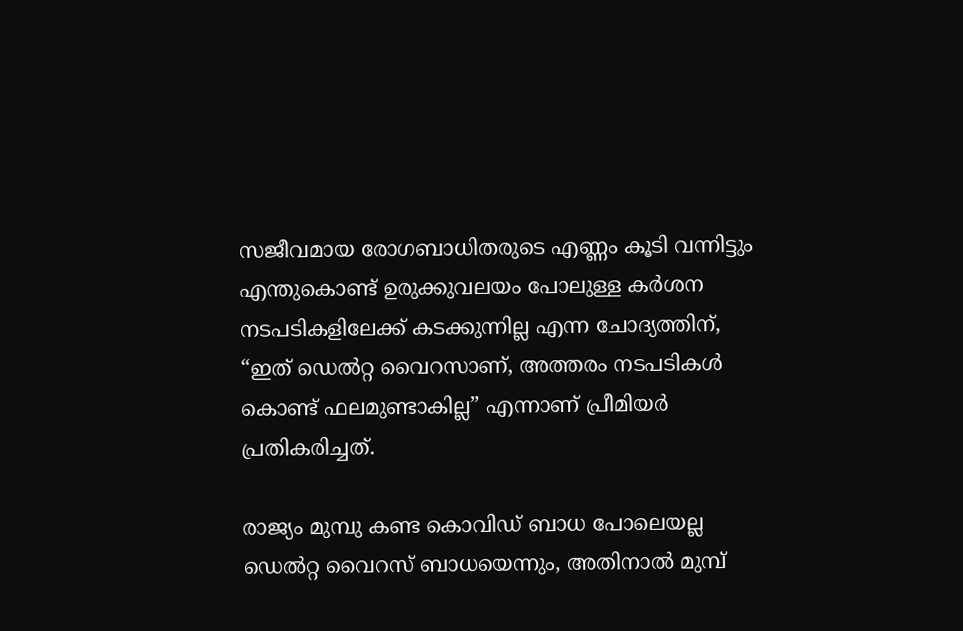സജീവമായ രോഗബാധിതരുടെ എണ്ണം കൂടി വന്നിട്ടും എന്തുകൊണ്ട് ഉരുക്കുവലയം പോലുള്ള കർശന നടപടികളിലേക്ക് കടക്കുന്നില്ല എന്ന ചോദ്യത്തിന്, “ഇത് ഡെൽറ്റ വൈറസാണ്, അത്തരം നടപടികൾ കൊണ്ട് ഫലമുണ്ടാകില്ല” എന്നാണ് പ്രീമിയർ പ്രതികരിച്ചത്.

രാജ്യം മുമ്പു കണ്ട കൊവിഡ് ബാധ പോലെയല്ല ഡെൽറ്റ വൈറസ് ബാധയെന്നും, അതിനാൽ മുമ്പ്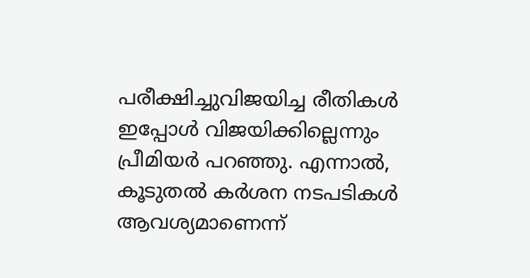പരീക്ഷിച്ചുവിജയിച്ച രീതികൾ ഇപ്പോൾ വിജയിക്കില്ലെന്നും പ്രീമിയർ പറഞ്ഞു. എന്നാൽ, കൂടുതൽ കർശന നടപടികൾ ആവശ്യമാണെന്ന്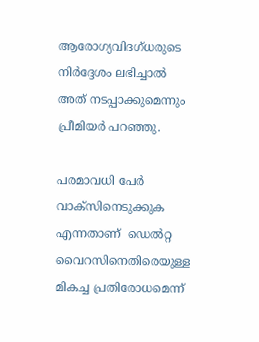ആരോഗ്യവിദഗ്ധരുടെ നിർദ്ദേശം ലഭിച്ചാൽ അത് നടപ്പാക്കുമെന്നും പ്രീമിയർ പറഞ്ഞു.

പരമാവധി പേർ വാക്സിനെടുക്കുക എന്നതാണ്  ഡെൽറ്റ വൈറസിനെതിരെയുള്ള മികച്ച പ്രതിരോധമെന്ന്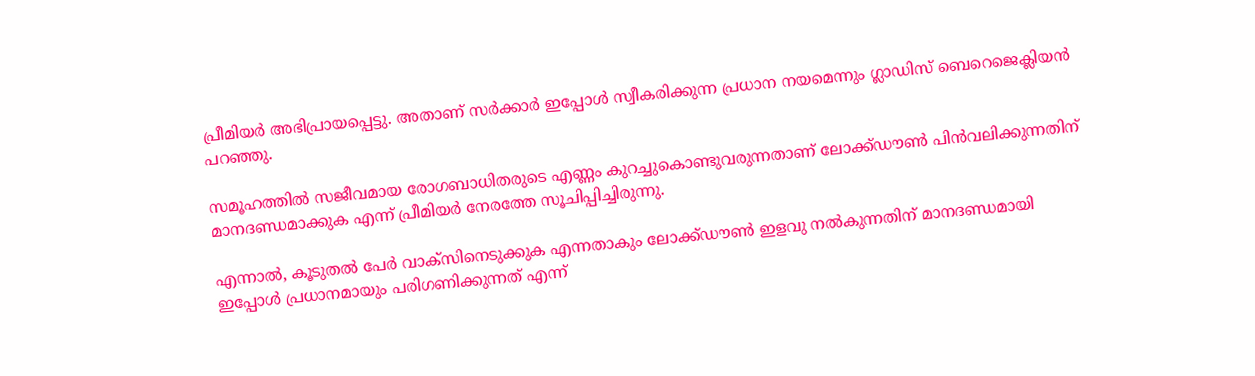പ്രീമിയർ അഭിപ്രായപ്പെട്ടു. അതാണ് സർക്കാർ ഇപ്പോൾ സ്വീകരിക്കുന്ന പ്രധാന നയമെന്നും ഗ്ലാഡിസ് ബെറെജെക്ലിയൻ പറഞ്ഞു.

സമൂഹത്തിൽ സജീവമായ രോഗബാധിതരുടെ എണ്ണം കുറച്ചുകൊണ്ടുവരുന്നതാണ് ലോക്ക്ഡൗൺ പിൻവലിക്കുന്നതിന് മാനദണ്ഡമാക്കുക എന്ന് പ്രീമിയർ നേരത്തേ സൂചിപ്പിച്ചിരുന്നു.

എന്നാൽ, കൂടുതൽ പേർ വാക്സിനെടുക്കുക എന്നതാകും ലോക്ക്ഡൗൺ ഇളവു നൽകുന്നതിന് മാനദണ്ഡമായി ഇപ്പോൾ പ്രധാനമായും പരിഗണിക്കുന്നത് എന്ന്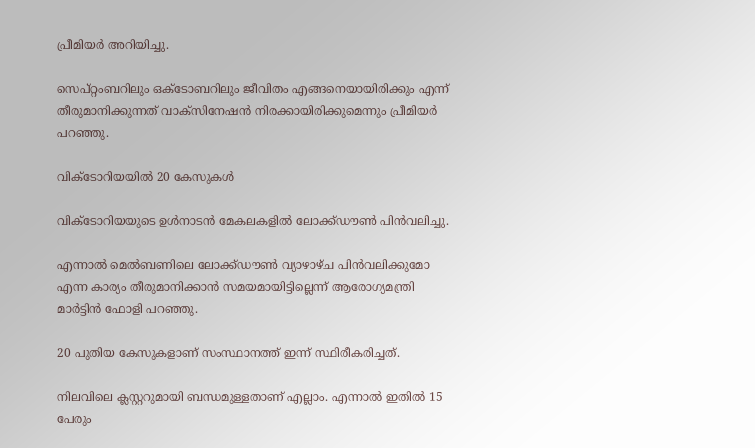പ്രീമിയർ അറിയിച്ചു.

സെപ്റ്റംബറിലും ഒക്ടോബറിലും ജീവിതം എങ്ങനെയായിരിക്കും എന്ന് തീരുമാനിക്കുന്നത് വാക്സിനേഷൻ നിരക്കായിരിക്കുമെന്നും പ്രീമിയർ പറഞ്ഞു.

വിക്ടോറിയയിൽ 20 കേസുകൾ

വിക്ടോറിയയുടെ ഉൾനാടൻ മേകലകളിൽ ലോക്ക്ഡൗൺ പിൻവലിച്ചു.

എന്നാൽ മെൽബണിലെ ലോക്ക്ഡൗൺ വ്യാഴാഴ്ച പിൻവലിക്കുമോ എന്ന കാര്യം തീരുമാനിക്കാൻ സമയമായിട്ടില്ലെന്ന് ആരോഗ്യമന്ത്രി മാർട്ടിൻ ഫോളി പറഞ്ഞു.

20 പുതിയ കേസുകളാണ് സംസ്ഥാനത്ത് ഇന്ന് സ്ഥിരീകരിച്ചത്.

നിലവിലെ ക്ലസ്റ്ററുമായി ബന്ധമുള്ളതാണ് എല്ലാം. എന്നാൽ ഇതിൽ 15 പേരും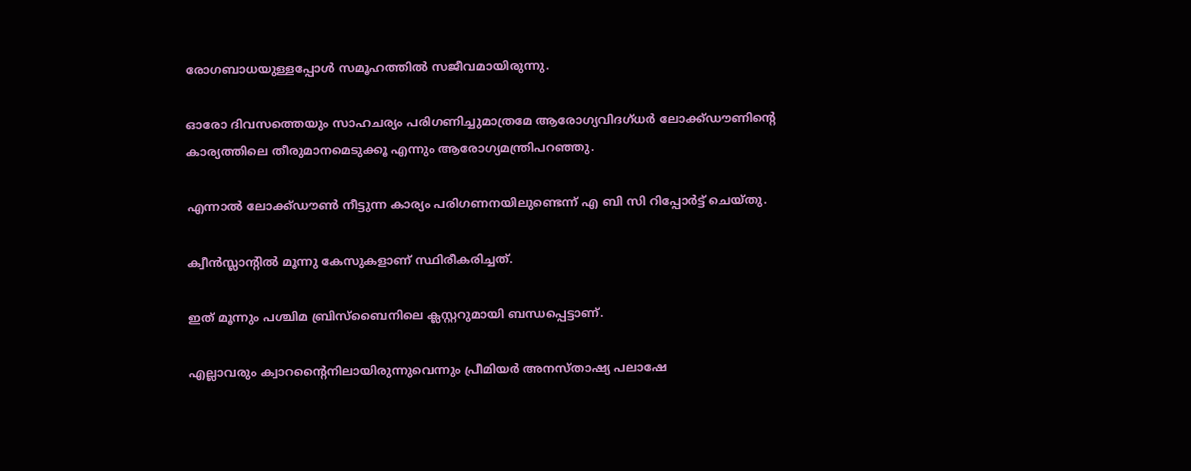രോഗബാധയുള്ളപ്പോൾ സമൂഹത്തിൽ സജീവമായിരുന്നു.

ഓരോ ദിവസത്തെയും സാഹചര്യം പരിഗണിച്ചുമാത്രമേ ആരോഗ്യവിദഗ്ധർ ലോക്ക്ഡൗണിന്റെ കാര്യത്തിലെ തീരുമാനമെടുക്കൂ എന്നും ആരോഗ്യമന്ത്രിപറഞ്ഞു.

എന്നാൽ ലോക്ക്ഡൗൺ നീട്ടുന്ന കാര്യം പരിഗണനയിലുണ്ടെന്ന് എ ബി സി റിപ്പോർട്ട് ചെയ്തു.

ക്വീൻസ്ലാന്റിൽ മൂന്നു കേസുകളാണ് സ്ഥിരീകരിച്ചത്.

ഇത് മൂന്നും പശ്ചിമ ബ്രിസ്ബൈനിലെ ക്ലസ്റ്ററുമായി ബന്ധപ്പെട്ടാണ്.

എല്ലാവരും ക്വാറന്റൈനിലായിരുന്നുവെന്നും പ്രീമിയർ അനസ്താഷ്യ പലാഷേ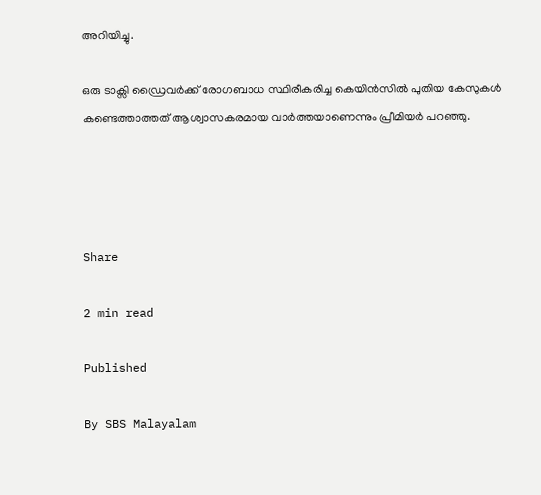അറിയിച്ചു.

ഒരു ടാക്സി ഡ്രൈവർക്ക് രോഗബാധ സ്ഥിരീകരിച്ച കെയിൻസിൽ പുതിയ കേസുകൾ കണ്ടെത്താത്തത് ആശ്വാസകരമായ വാർത്തയാണെന്നും പ്രീമിയർ പറഞ്ഞു.




Share

2 min read

Published

By SBS Malayalam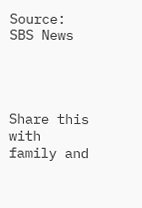Source: SBS News




Share this with family and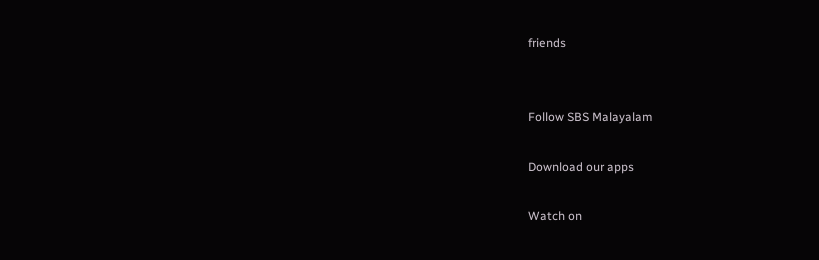friends


Follow SBS Malayalam

Download our apps

Watch on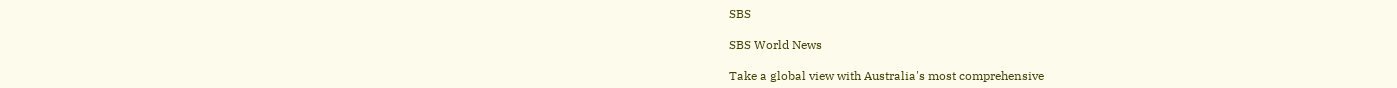SBS

SBS World News

Take a global view with Australia's most comprehensive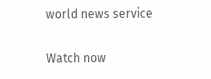world news service

Watch now